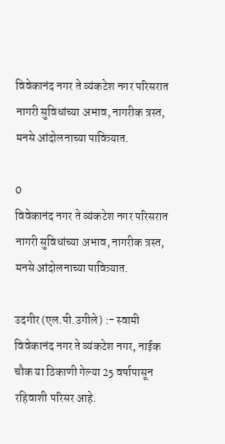विवेकानंद नगर ते व्यंकटेश नगर परिसरात नागरी सुविधांच्या अभाव, नागरीक त्रस्त, मनसे आंदोलनाच्या पावित्र्यात.

0
विवेकानंद नगर ते व्यंकटेश नगर परिसरात नागरी सुविधांच्या अभाव, नागरीक त्रस्त, मनसे आंदोलनाच्या पावित्र्यात.

उदगीर (एल.पी.उगीले) :- स्वामी विवेकानंद नगर ते व्यंकटेश नगर, नाईक चौक या ठिकाणी गेल्या 25 वर्षापासून रहिवाशी परिसर आहे.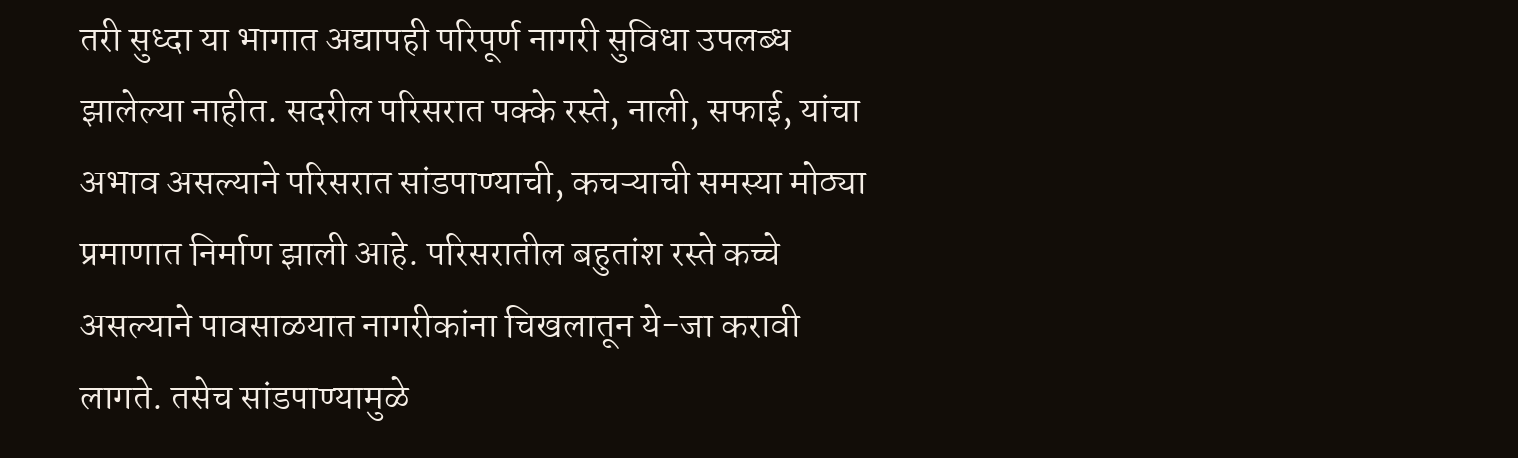तरी सुध्दा या भागात अद्यापही परिपूर्ण नागरी सुविधा उपलब्ध झालेल्या नाहीत. सदरील परिसरात पक्के रस्ते, नाली, सफाई, यांचा अभाव असल्याने परिसरात सांडपाण्याची, कचऱ्याची समस्या मोठ्या प्रमाणात निर्माण झाली आहे. परिसरातील बहुतांश रस्ते कच्चे असल्याने पावसाळयात नागरीकांना चिखलातून ये-जा करावी लागते. तसेच सांडपाण्यामुळे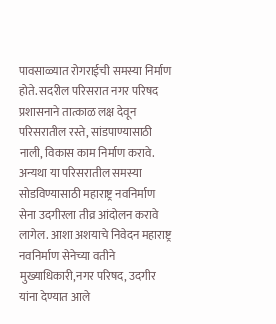पावसाळ्यात रोगराईची समस्या निर्माण होते. सदरील परिसरात नगर परिषद प्रशासनाने तात्काळ लक्ष देवून परिसरातील रस्ते, सांडपाण्यासाठी नाली, विकास काम निर्माण करावे.
अन्यथा या परिसरातील समस्या सोडविण्यासाठी महाराष्ट्र नवनिर्माण सेना उदगीरला तीव्र आंदोलन करावे लागेल. आशा अशयाचे निवेदन महाराष्ट्र नवनिर्माण सेनेच्या वतीने मुख्याधिकारी,नगर परिषद, उदगीर यांना देण्यात आले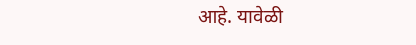आहे. यावेळी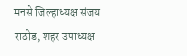मनसे जिल्हाध्यक्ष संजय राठोड, शहर उपाध्यक्ष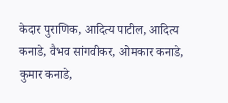केदार पुराणिक, आदित्य पाटील, आदित्य कनाडे, वैभव सांगवीकर, ओमकार कनाडे, कुमार कनाडे,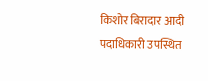किशोर बिरादार आदी पदाधिकारी उपस्थित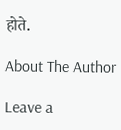होते.

About The Author

Leave a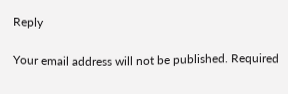Reply

Your email address will not be published. Required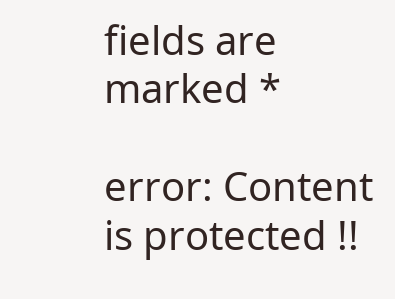fields are marked *

error: Content is protected !!